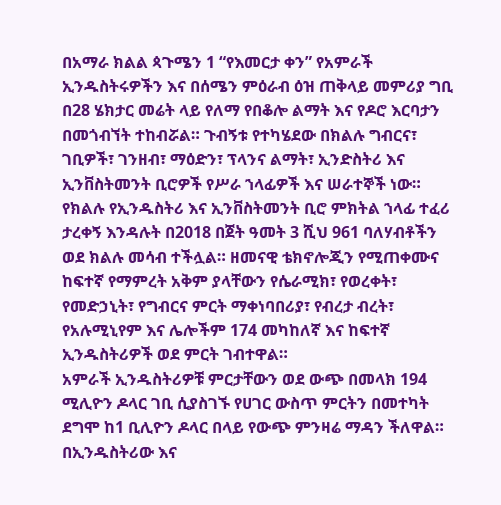በአማራ ክልል ጳጉሜን 1 “የእመርታ ቀን” የአምራች ኢንዱስትሩዎችን እና በሰሜን ምዕራብ ዕዝ ጠቅላይ መምሪያ ግቢ በ28 ሄክታር መሬት ላይ የለማ የበቆሎ ልማት እና የዶሮ እርባታን በመጎብኘት ተከብሯል። ጉብኝቱ የተካሄደው በክልሉ ግብርና፣ ገቢዎች፣ ገንዘብ፣ ማዕድን፣ ፕላንና ልማት፣ ኢንድስትሪ እና ኢንቨስትመንት ቢሮዎች የሥራ ኀላፊዎች እና ሠራተኞች ነው።
የክልሉ የኢንዱስትሪ እና ኢንቨስትመንት ቢሮ ምክትል ኀላፊ ተፈሪ ታረቀኝ እንዳሉት በ2018 በጀት ዓመት 3 ሺህ 961 ባለሃብቶችን ወደ ክልሉ መሳብ ተችሏል። ዘመናዊ ቴክኖሎጂን የሚጠቀሙና ከፍተኛ የማምረት አቅም ያላቸውን የሴራሚክ፣ የወረቀት፣ የመድኃኒት፣ የግብርና ምርት ማቀነባበሪያ፣ የብረታ ብረት፣ የአሉሚኒየም እና ሌሎችም 174 መካከለኛ እና ከፍተኛ ኢንዱስትሪዎች ወደ ምርት ገብተዋል።
አምራች ኢንዱስትሪዎቹ ምርታቸውን ወደ ውጭ በመላክ 194 ሚሊዮን ዶላር ገቢ ሲያስገኙ የሀገር ውስጥ ምርትን በመተካት ደግሞ ከ1 ቢሊዮን ዶላር በላይ የውጭ ምንዛሬ ማዳን ችለዋል። በኢንዱስትሪው እና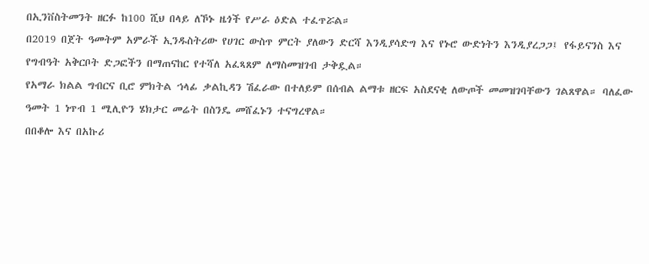በኢንቨስትመንት ዘርፉ ከ100 ሺህ በላይ ለኾኑ ዜጎች የሥራ ዕድል ተፈጥሯል።
በ2019 በጀት ዓመትም አምራች ኢንዱስትሪው የሀገር ውስጥ ምርት ያለውን ድርሻ እንዲያሳድግ እና የኑሮ ውድነትን እንዲያረጋጋ፤ የፋይናንስ እና የግብዓት አቅርቦት ድጋፎችን በማጠናከር የተሻለ አፈጻጸም ለማስመዝገብ ታቅዷል።
የአማራ ክልል ግብርና ቢሮ ምክትል ኀላፊ ቃልኪዳን ሽፈራው በተለይም በሰብል ልማቱ ዘርፍ አስደናቂ ለውጦች መመዝገባቸውን ገልጸዋል። ባለፈው ዓመት 1 ነጥብ 1 ሚሊዮን ሄክታር መሬት በስንዴ መሸፈኑን ተናግረዋል።
በበቆሎ እና በአኩሪ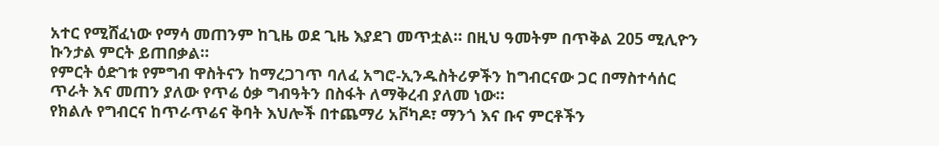አተር የሚሸፈነው የማሳ መጠንም ከጊዜ ወደ ጊዜ እያደገ መጥቷል። በዚህ ዓመትም በጥቅል 205 ሚሊዮን ኩንታል ምርት ይጠበቃል።
የምርት ዕድገቱ የምግብ ዋስትናን ከማረጋገጥ ባለፈ አግሮ-ኢንዱስትሪዎችን ከግብርናው ጋር በማስተሳሰር ጥራት እና መጠን ያለው የጥሬ ዕቃ ግብዓትን በስፋት ለማቅረብ ያለመ ነው።
የክልሉ የግብርና ከጥራጥሬና ቅባት እህሎች በተጨማሪ አቮካዶ፣ ማንጎ እና ቡና ምርቶችን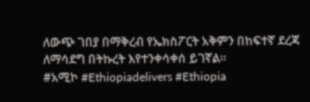ለውጭ ገበያ በማቅረብ የኤክስፖርት አቅምን በከፍተኛ ደረጃ ለማሳደግ በትኩረት እየተንቀሳቀሰ ይገኛል።
#አሚኮ #Ethiopiadelivers #Ethiopia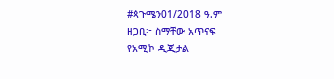#ጳጉሜን01/2018 ዓ.ም
ዘጋቢ፦ ስማቸው አጥናፍ
የአሚኮ ዲጂታል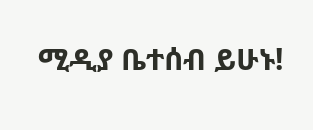ሚዲያ ቤተሰብ ይሁኑ!